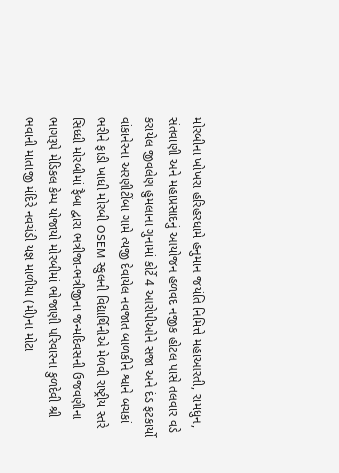મોરબીના ખોખરા હરિહરધામે હનુમાન જયંતિ નિમિત્તે મહાઆરતી, રામધુન, સંતવાણી અને મહાપ્રસાદનું આયોજન હળવદ નજીક હોટલ પાસે તલવાર વડે કરાયેલ જીવલેણ હુમલાના ગુનામાં કોર્ટે 4 આરોપીઓને સજા અને દંડ ફટકાર્યો વાંકાનેરના અરણીટીંબા ગામે ત્યજી દેવાયેલ નવજાત બાળકીને શ્વાને બચકાં ભરીને ફાડી ખાધી મોરબી OSEM સ્કુલની વિદ્યાર્થિનીએ મેળવી રાષ્ટ્રીય સ્તરે સિધ્ધી મોરબીમાં ફૈબા દ્વારા ભત્રીજા-ભત્રીજીના જન્મદિવસની ઉજવણીના ભાગરૂપે મેડિકલ કેમ્પ યોજાયો મોરબીમાં ભોજાણી પરિવારના કુળદેવી શ્રી ભવાની માતાજી મંદિરે નવચંડી યજ્ઞ માળીયા (મી)ના મોટા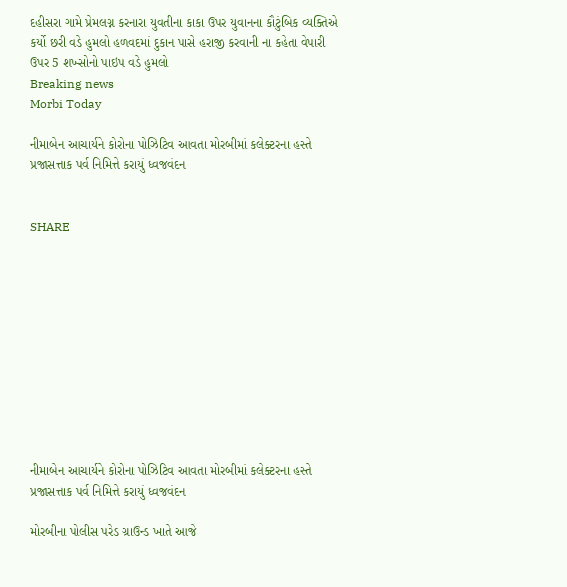દહીસરા ગામે પ્રેમલગ્ન કરનારા યુવતીના કાકા ઉપર યુવાનના કૌટુંબિક વ્યક્તિએ કર્યો છરી વડે હુમલો હળવદમાં દુકાન પાસે હરાજી કરવાની ના કહેતા વેપારી ઉપર 5 શખ્સોનો પાઇપ વડે હુમલો
Breaking news
Morbi Today

નીમાબેન આચાર્યને કોરોના પોઝિટિવ આવતા મોરબીમાં કલેક્ટરના હસ્તે પ્રજાસત્તાક પર્વ નિમિત્તે કરાયું ધ્વજવંદન


SHARE











નીમાબેન આચાર્યને કોરોના પોઝિટિવ આવતા મોરબીમાં કલેક્ટરના હસ્તે પ્રજાસત્તાક પર્વ નિમિત્તે કરાયું ધ્વજવંદન

મોરબીના પોલીસ પરેડ ગ્રાઉન્ડ ખાતે આજે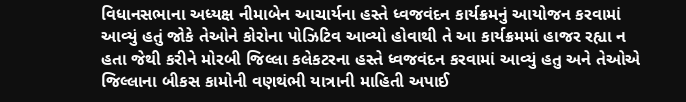વિધાનસભાના અધ્યક્ષ નીમાબેન આચાર્યના હસ્તે ધ્વજવંદન કાર્યક્રમનું આયોજન કરવામાં આવ્યું હતું જોકે તેઓને કોરોના પોઝિટિવ આવ્યો હોવાથી તે આ કાર્યક્રમમાં હાજર રહ્યા ન હતા જેથી કરીને મોરબી જિલ્લા કલેકટરના હસ્તે ધ્વજવંદન કરવામાં આવ્યું હતુ અને તેઓએ જિલ્લાના બીકસ કામોની વણથંભી યાત્રાની માહિતી અપાઈ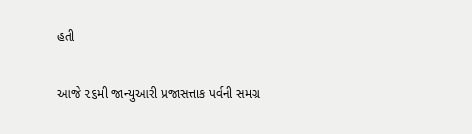હતી

આજે ૨૬મી જાન્યુઆરી પ્રજાસત્તાક પર્વની સમગ્ર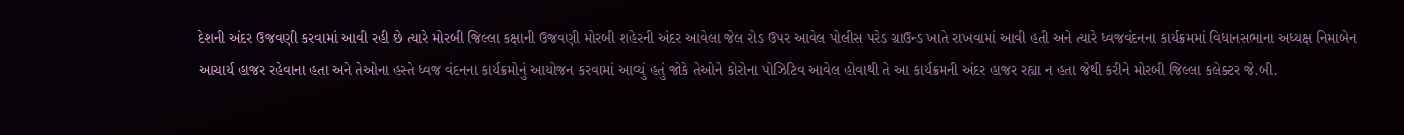દેશની અંદર ઉજવણી કરવામાં આવી રહી છે ત્યારે મોરબી જિલ્લા કક્ષાની ઉજવણી મોરબી શહેરની અંદર આવેલા જેલ રોડ ઉપર આવેલ પોલીસ પરેડ ગ્રાઉન્ડ ખાતે રાખવામાં આવી હતી અને ત્યારે ધ્વજવંદનના કાર્યક્રમમાં વિધાનસભાના અધ્યક્ષ નિમાબેન આચાર્ય હાજર રહેવાના હતા અને તેઓના હસ્તે ધ્વજ વંદનના કાર્યક્રમોનું આયોજન કરવામાં આવ્યું હતું જોકે તેઓને કોરોના પોઝિટિવ આવેલ હોવાથી તે આ કાર્યક્રમની અંદર હાજર રહ્યા ન હતા જેથી કરીને મોરબી જિલ્લા કલેક્ટર જે.બી.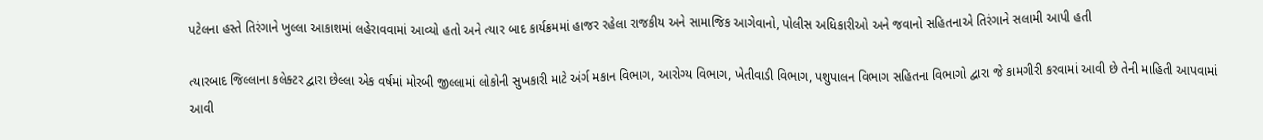પટેલના હસ્તે તિરંગાને ખુલ્લા આકાશમાં લહેરાવવામાં આવ્યો હતો અને ત્યાર બાદ કાર્યક્રમમાં હાજર રહેલા રાજકીય અને સામાજિક આગેવાનો, પોલીસ અધિકારીઓ અને જવાનો સહિતનાએ તિરંગાને સલામી આપી હતી

ત્યારબાદ જિલ્લાના કલેક્ટર દ્વારા છેલ્લા એક વર્ષમાં મોરબી જીલ્લામાં લોકોની સુખકારી માટે અંર્ગ મકાન વિભાગ, આરોગ્ય વિભાગ, ખેતીવાડી વિભાગ, પશુપાલન વિભાગ સહિતના વિભાગો દ્વારા જે કામગીરી કરવામાં આવી છે તેની માહિતી આપવામાં આવી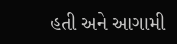હતી અને આગામી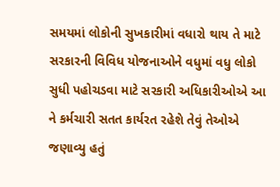સમયમાં લોકોની સુખકારીમાં વધારો થાય તે માટે સરકારની વિવિધ યોજનાઓને વધુમાં વધુ લોકો સુધી પહોચડવા માટે સરકારી અધિકારીઓએ આ ને કર્મચારી સતત કાર્યરત રહેશે તેવું તેઓએ જણાવ્યુ હતું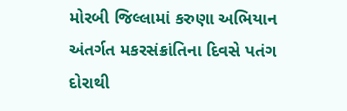મોરબી જિલ્લામાં કરુણા અભિયાન અંતર્ગત મકરસંક્રાંતિના દિવસે પતંગ દોરાથી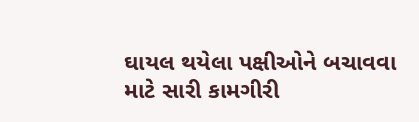ઘાયલ થયેલા પક્ષીઓને બચાવવા માટે સારી કામગીરી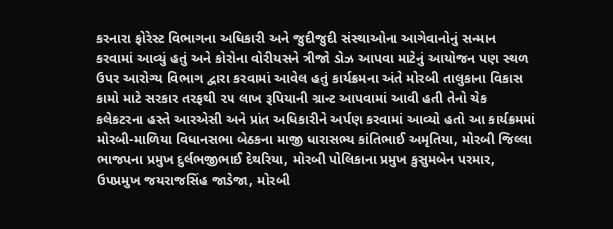કરનારા ફોરેસ્ટ વિભાગના અધિકારી અને જુદીજુદી સંસ્થાઓના આગેવાનોનું સન્માન કરવામાં આવ્યું હતું અને કોરોના વોરીયસને ત્રીજો ડોઝ આપવા માટેનું આયોજન પણ સ્થળ ઉપર આરોગ્ય વિભાગ દ્વારા કરવામાં આવેલ હતું કાર્યક્રમના અંતે મોરબી તાલુકાના વિકાસ કામો માટે સરકાર તરફથી ૨૫ લાખ રૂપિયાની ગ્રાન્ટ આપવામાં આવી હતી તેનો ચેક કલેકટરના હસ્તે આરએસી અને પ્રાંત અધિકારીને અર્પણ કરવામાં આવ્યો હતો આ કાર્યક્રમમાં મોરબી-માળિયા વિધાનસભા બેઠકના માજી ધારાસભ્ય કાંતિભાઈ અમૃતિયા, મોરબી જિલ્લા ભાજપના પ્રમુખ દુર્લભજીભાઈ દેથરિયા, મોરબી પોલિકાના પ્રમુખ કુસુમબેન પરમાર, ઉપપ્રમુખ જયરાજસિંહ જાડેજા, મોરબી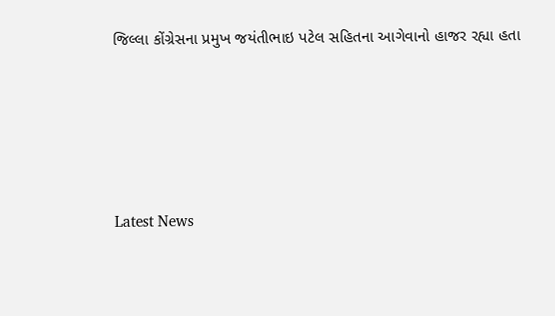જિલ્લા કોંગ્રેસના પ્રમુખ જયંતીભાઇ પટેલ સહિતના આગેવાનો હાજર રહ્યા હતા






Latest News